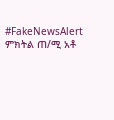#FakeNewsAlert
ምክትል ጠ/ሚ አቶ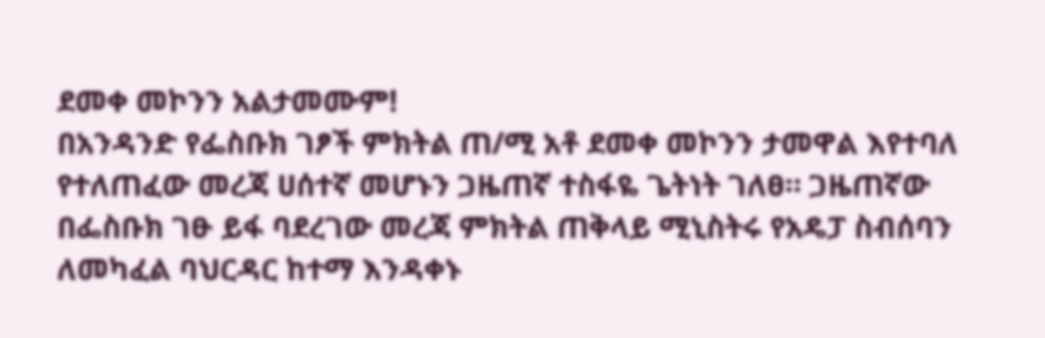ደመቀ መኮንን አልታመሙም!
በአንዳንድ የፌስቡክ ገፆች ምክትል ጠ/ሚ አቶ ደመቀ መኮንን ታመዋል እየተባለ የተለጠፈው መረጃ ሀሰተኛ መሆኑን ጋዜጠኛ ተስፋዬ ጌትነት ገለፀ። ጋዜጠኛው በፌስቡክ ገፁ ይፋ ባደረገው መረጃ ምክትል ጠቅላይ ሚኒስትሩ የአዴፓ ስብሰባን ለመካፈል ባህርዳር ከተማ እንዳቀኑ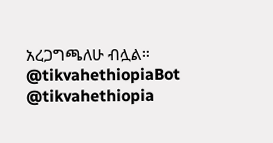አረጋግጫለሁ ብሏል።
@tikvahethiopiaBot @tikvahethiopia